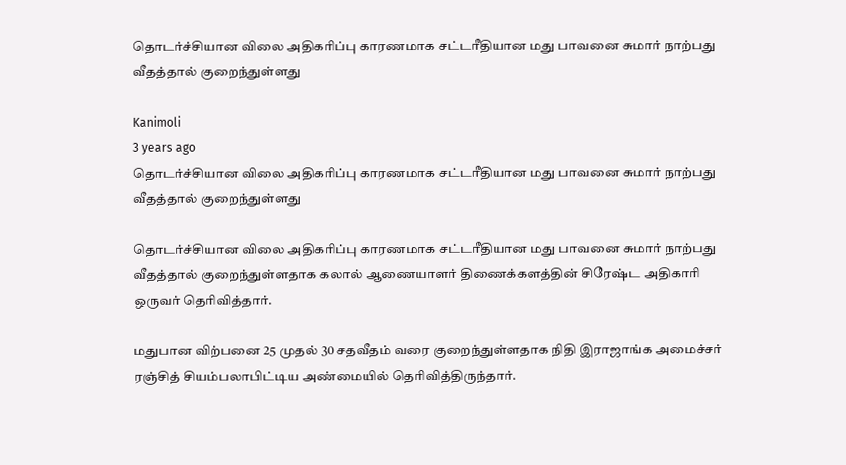தொடர்ச்சியான விலை அதிகரிப்பு காரணமாக சட்டரீதியான மது பாவனை சுமார் நாற்பது வீதத்தால் குறைந்துள்ளது

Kanimoli
3 years ago
தொடர்ச்சியான விலை அதிகரிப்பு காரணமாக சட்டரீதியான மது பாவனை சுமார் நாற்பது வீதத்தால் குறைந்துள்ளது

தொடர்ச்சியான விலை அதிகரிப்பு காரணமாக சட்டரீதியான மது பாவனை சுமார் நாற்பது வீதத்தால் குறைந்துள்ளதாக கலால் ஆணையாளர் திணைக்களத்தின் சிரேஷ்ட அதிகாரி ஒருவர் தெரிவித்தார்.

மதுபான விற்பனை 25 முதல் 30 சதவீதம் வரை குறைந்துள்ளதாக நிதி இராஜாங்க அமைச்சர் ரஞ்சித் சியம்பலாபிட்டிய அண்மையில் தெரிவித்திருந்தார்.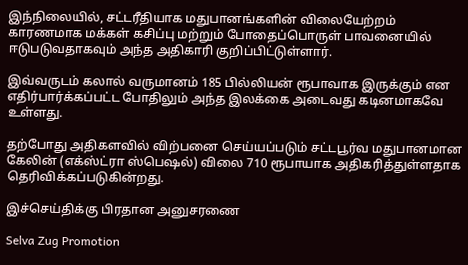இந்நிலையில், சட்டரீதியாக மதுபானங்களின் விலையேற்றம் காரணமாக மக்கள் கசிப்பு மற்றும் போதைப்பொருள் பாவனையில் ஈடுபடுவதாகவும் அந்த அதிகாரி குறிப்பிட்டுள்ளார்.

இவ்வருடம் கலால் வருமானம் 185 பில்லியன் ரூபாவாக இருக்கும் என எதிர்பார்க்கப்பட்ட போதிலும் அந்த இலக்கை அடைவது கடினமாகவே உள்ளது.

தற்போது அதிகளவில் விற்பனை செய்யப்படும் சட்டபூர்வ மதுபானமான கேலின் (எக்ஸ்ட்ரா ஸ்பெஷல்) விலை 710 ரூபாயாக அதிகரித்துள்ளதாக தெரிவிக்கப்படுகின்றது.

இச்செய்திக்கு பிரதான அனுசரணை

Selva Zug Promotion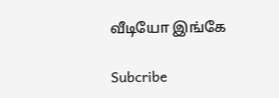வீடியோ இங்கே

Subcribe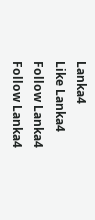Lanka4
Like Lanka4
Follow Lanka4
Follow Lanka4